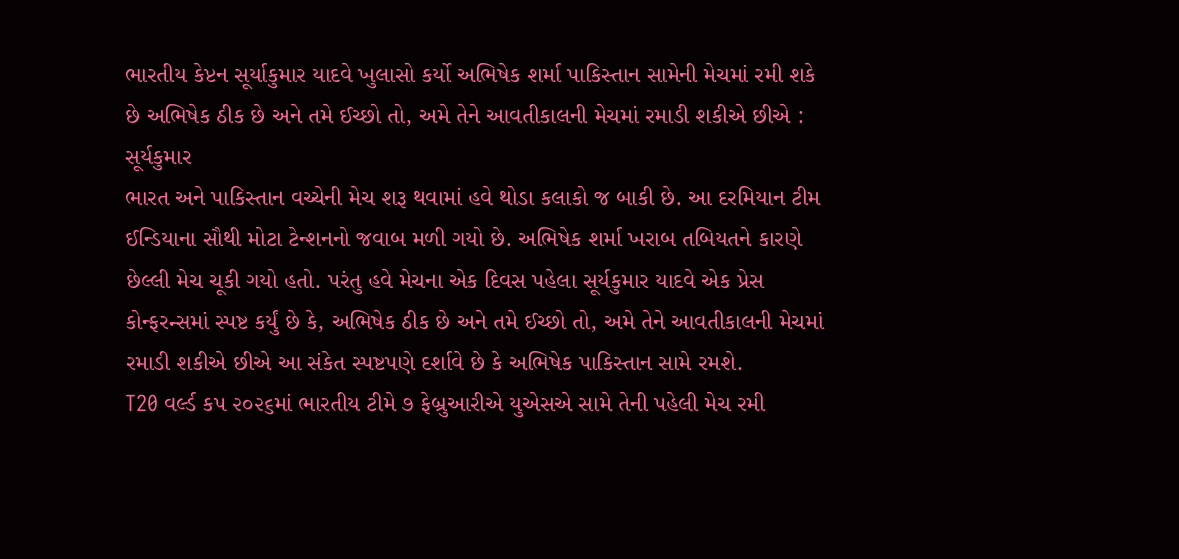ભારતીય કેપ્ટન સૂર્યાકુમાર યાદવે ખુલાસો કર્યો અભિષેક શર્મા પાકિસ્તાન સામેની મેચમાં રમી શકે છે અભિષેક ઠીક છે અને તમે ઈચ્છો તો, અમે તેને આવતીકાલની મેચમાં રમાડી શકીએ છીએ : સૂર્યકુમાર
ભારત અને પાકિસ્તાન વચ્ચેની મેચ શરૂ થવામાં હવે થોડા કલાકો જ બાકી છે. આ દરમિયાન ટીમ ઈન્ડિયાના સૌથી મોટા ટેન્શનનો જવાબ મળી ગયો છે. અભિષેક શર્મા ખરાબ તબિયતને કારણે છેલ્લી મેચ ચૂકી ગયો હતો. પરંતુ હવે મેચના એક દિવસ પહેલા સૂર્યકુમાર યાદવે એક પ્રેસ કોન્ફરન્સમાં સ્પષ્ટ કર્યું છે કે, અભિષેક ઠીક છે અને તમે ઈચ્છો તો, અમે તેને આવતીકાલની મેચમાં રમાડી શકીએ છીએ આ સંકેત સ્પષ્ટપણે દર્શાવે છે કે અભિષેક પાકિસ્તાન સામે રમશે.
T20 વર્લ્ડ કપ ૨૦૨૬માં ભારતીય ટીમે ૭ ફેબ્રુઆરીએ યુએસએ સામે તેની પહેલી મેચ રમી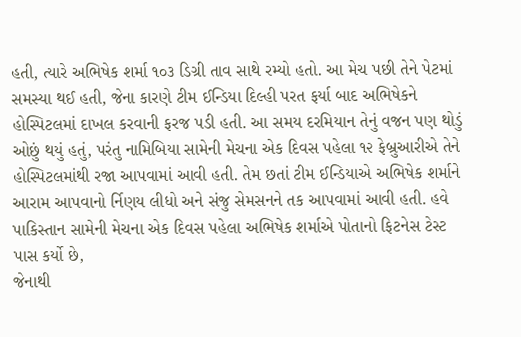હતી, ત્યારે અભિષેક શર્મા ૧૦૩ ડિગ્રી તાવ સાથે રમ્યો હતો. આ મેચ પછી તેને પેટમાં સમસ્યા થઈ હતી, જેના કારણે ટીમ ઈન્ડિયા દિલ્હી પરત ફર્યા બાદ અભિષેકને હોસ્પિટલમાં દાખલ કરવાની ફરજ પડી હતી. આ સમય દરમિયાન તેનું વજન પણ થોડું ઓછું થયું હતું, પરંતુ નામિબિયા સામેની મેચના એક દિવસ પહેલા ૧૨ ફેબ્રુઆરીએ તેને હોસ્પિટલમાંથી રજા આપવામાં આવી હતી. તેમ છતાં ટીમ ઈન્ડિયાએ અભિષેક શર્માને આરામ આપવાનો ર્નિણય લીધો અને સંજુ સેમસનને તક આપવામાં આવી હતી. હવે પાકિસ્તાન સામેની મેચના એક દિવસ પહેલા અભિષેક શર્માએ પોતાનો ફિટનેસ ટેસ્ટ પાસ કર્યો છે,
જેનાથી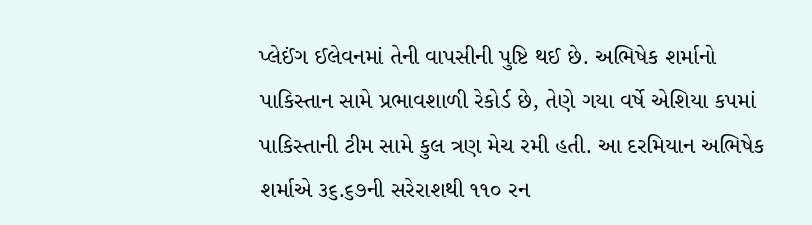પ્લેઈંગ ઈલેવનમાં તેની વાપસીની પુષ્ટિ થઈ છે. અભિષેક શર્માનો પાકિસ્તાન સામે પ્રભાવશાળી રેકોર્ડ છે, તેણે ગયા વર્ષે એશિયા કપમાં પાકિસ્તાની ટીમ સામે કુલ ત્રણ મેચ રમી હતી. આ દરમિયાન અભિષેક શર્માએ ૩૬.૬૭ની સરેરાશથી ૧૧૦ રન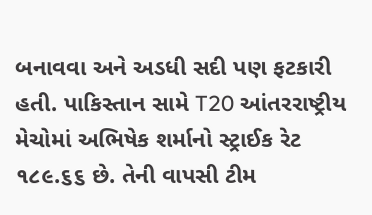બનાવવા અને અડધી સદી પણ ફટકારી હતી. પાકિસ્તાન સામે T20 આંતરરાષ્ટ્રીય મેચોમાં અભિષેક શર્માનો સ્ટ્રાઈક રેટ ૧૮૯.૬૬ છે. તેની વાપસી ટીમ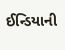ઈન્ડિયાની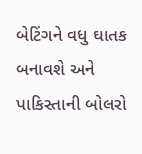બેટિંગને વધુ ઘાતક બનાવશે અને પાકિસ્તાની બોલરો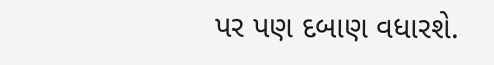પર પણ દબાણ વધારશે.